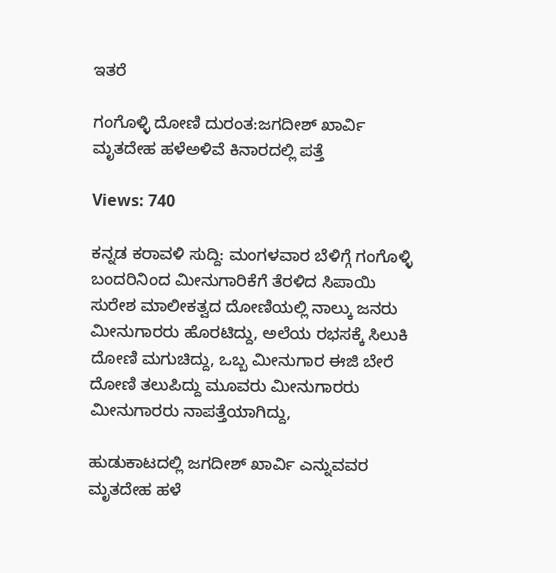ಇತರೆ

ಗಂಗೊಳ್ಳಿ ದೋಣಿ ದುರಂತ:ಜಗದೀಶ್ ಖಾರ್ವಿ ಮೃತದೇಹ ಹಳೆಅಳಿವೆ ಕಿನಾರದಲ್ಲಿ ಪತ್ತೆ

Views: 740

ಕನ್ನಡ ಕರಾವಳಿ ಸುದ್ದಿ: ಮಂಗಳವಾರ ಬೆಳಿಗ್ಗೆ ಗಂಗೊಳ್ಳಿ ಬಂದರಿನಿಂದ ಮೀನುಗಾರಿಕೆಗೆ ತೆರಳಿದ ಸಿಪಾಯಿ ಸುರೇಶ ಮಾಲೀಕತ್ವದ ದೋಣಿಯಲ್ಲಿ ನಾಲ್ಕು ಜನರು ಮೀನುಗಾರರು ಹೊರಟಿದ್ದು, ಅಲೆಯ ರಭಸಕ್ಕೆ ಸಿಲುಕಿ ದೋಣಿ ಮಗುಚಿದ್ದು, ಒಬ್ಬ ಮೀನುಗಾರ ಈಜಿ ಬೇರೆ ದೋಣಿ ತಲುಪಿದ್ದು ಮೂವರು ಮೀನುಗಾರರು ಮೀನುಗಾರರು ನಾಪತ್ತೆಯಾಗಿದ್ದು,

ಹುಡುಕಾಟದಲ್ಲಿ ಜಗದೀಶ್ ಖಾರ್ವಿ ಎನ್ನುವವರ ಮೃತದೇಹ ಹಳೆ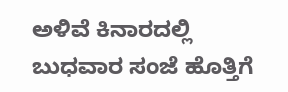ಅಳಿವೆ ಕಿನಾರದಲ್ಲಿ ಬುಧವಾರ ಸಂಜೆ ಹೊತ್ತಿಗೆ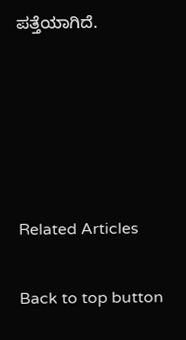ಪತ್ತೆಯಾಗಿದೆ.





Related Articles

Back to top button